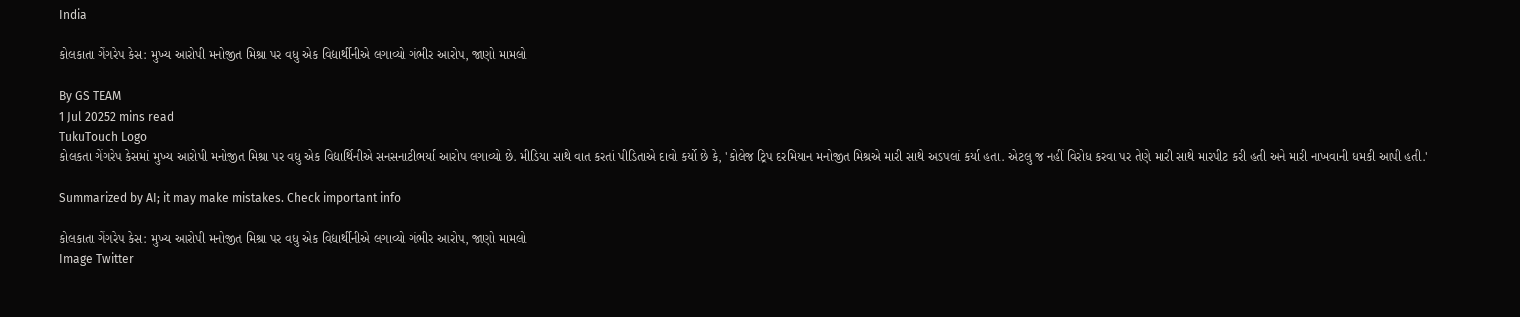India

કોલકાતા ગેંગરેપ કેસ: મુખ્ય આરોપી મનોજીત મિશ્રા પર વધુ એક વિદ્યાર્થીનીએ લગાવ્યો ગંભીર આરોપ, જાણો મામલો

By GS TEAM
1 Jul 20252 mins read
TukuTouch Logo
કોલકતા ગેંગરેપ કેસમાં મુખ્ય આરોપી મનોજીત મિશ્રા પર વધુ એક વિદ્યાર્થિનીએ સનસનાટીભર્યા આરોપ લગાવ્યો છે. મીડિયા સાથે વાત કરતાં પીડિતાએ દાવો કર્યો છે કે, 'કોલેજ ટ્રિપ દરમિયાન મનોજીત મિશ્રએ મારી સાથે અડપલાં કર્યા હતા. એટલુ જ નહીં વિરોધ કરવા પર તેણે મારી સાથે મારપીટ કરી હતી અને મારી નાખવાની ધમકી આપી હતી.'

Summarized by AI; it may make mistakes. Check important info

કોલકાતા ગેંગરેપ કેસ: મુખ્ય આરોપી મનોજીત મિશ્રા પર વધુ એક વિદ્યાર્થીનીએ લગાવ્યો ગંભીર આરોપ, જાણો મામલો
Image Twitter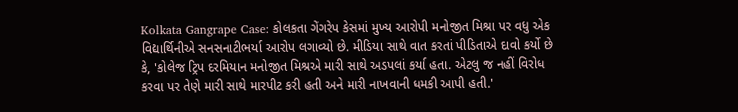Kolkata Gangrape Case: કોલકતા ગેંગરેપ કેસમાં મુખ્ય આરોપી મનોજીત મિશ્રા પર વધુ એક  વિદ્યાર્થિનીએ સનસનાટીભર્યા આરોપ લગાવ્યો છે. મીડિયા સાથે વાત કરતાં પીડિતાએ દાવો કર્યો છે કે, 'કોલેજ ટ્રિપ દરમિયાન મનોજીત મિશ્રએ મારી સાથે અડપલાં કર્યા હતા. એટલુ જ નહીં વિરોધ કરવા પર તેણે મારી સાથે મારપીટ કરી હતી અને મારી નાખવાની ધમકી આપી હતી.'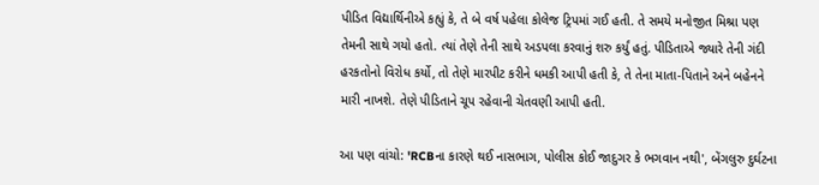પીડિત વિદ્યાર્થિનીએ કહ્યું કે, તે બે વર્ષ પહેલા કોલેજ ટ્રિપમાં ગઈ હતી. તે સમયે મનોજીત મિશ્રા પણ તેમની સાથે ગયો હતો. ત્યાં તેણે તેની સાથે અડપલા કરવાનું શરુ કર્યું હતું. પીડિતાએ જ્યારે તેની ગંદી હરકતોનો વિરોધ કર્યો, તો તેણે મારપીટ કરીને ધમકી આપી હતી કે, તે તેના માતા-પિતાને અને બહેનને મારી નાખશે. તેણે પીડિતાને ચૂપ રહેવાની ચેતવણી આપી હતી.

આ પણ વાંચો: 'RCBના કારણે થઈ નાસભાગ, પોલીસ કોઈ જાદુગર કે ભગવાન નથી', બેંગલુરુ દુર્ઘટના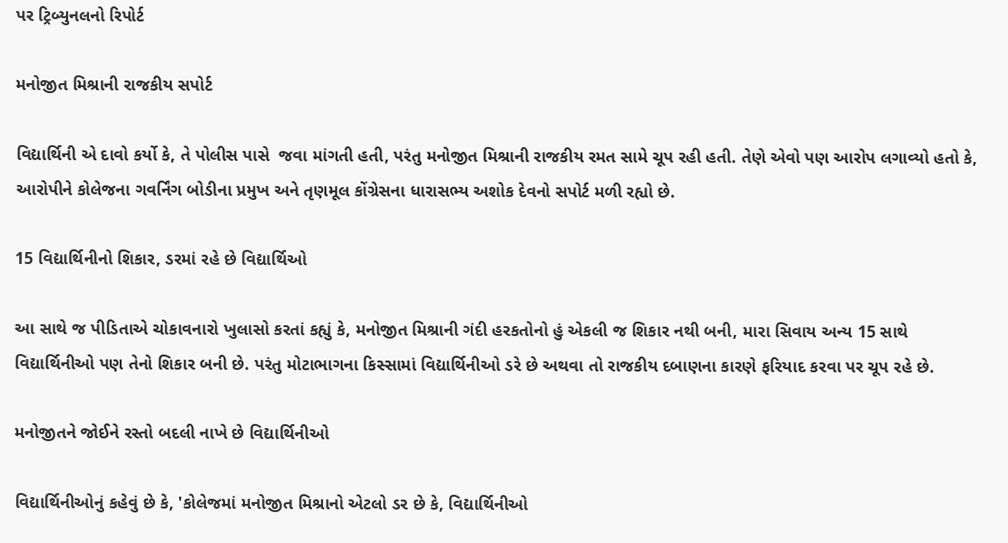પર ટ્રિબ્યુનલનો રિપોર્ટ

મનોજીત મિશ્રાની રાજકીય સપોર્ટ

વિદ્યાર્થિની એ દાવો કર્યો કે, તે પોલીસ પાસે  જવા માંગતી હતી, પરંતુ મનોજીત મિશ્રાની રાજકીય રમત સામે ચૂપ રહી હતી. તેણે એવો પણ આરોપ લગાવ્યો હતો કે, આરોપીને કોલેજના ગવર્નિંગ બોડીના પ્રમુખ અને તૃણમૂલ કોંગ્રેસના ધારાસભ્ય અશોક દેવનો સપોર્ટ મળી રહ્યો છે.

15 વિદ્યાર્થિનીનો શિકાર, ડરમાં રહે છે વિદ્યાર્થિઓ

આ સાથે જ પીડિતાએ ચોકાવનારો ખુલાસો કરતાં કહ્યું કે, મનોજીત મિશ્રાની ગંદી હરકતોનો હું એકલી જ શિકાર નથી બની, મારા સિવાય અન્ય 15 સાથે વિદ્યાર્થિનીઓ પણ તેનો શિકાર બની છે. પરંતુ મોટાભાગના કિસ્સામાં વિદ્યાર્થિનીઓ ડરે છે અથવા તો રાજકીય દબાણના કારણે ફરિયાદ કરવા પર ચૂપ રહે છે.

મનોજીતને જોઈને રસ્તો બદલી નાખે છે વિદ્યાર્થિનીઓ

વિદ્યાર્થિનીઓનું કહેવું છે કે, 'કોલેજમાં મનોજીત મિશ્રાનો એટલો ડર છે કે, વિદ્યાર્થિનીઓ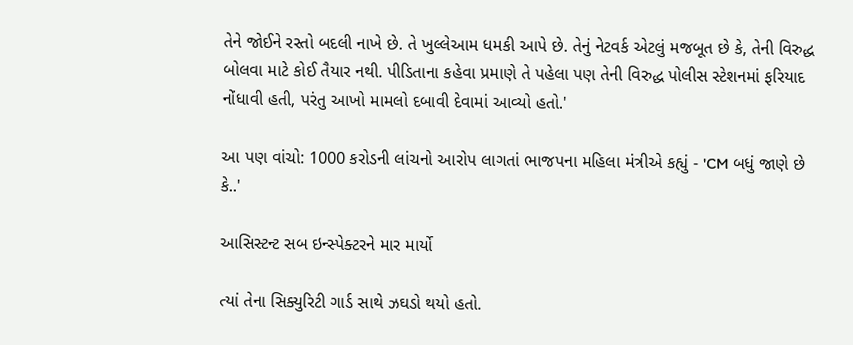તેને જોઈને રસ્તો બદલી નાખે છે. તે ખુલ્લેઆમ ધમકી આપે છે. તેનું નેટવર્ક એટલું મજબૂત છે કે, તેની વિરુદ્ધ બોલવા માટે કોઈ તૈયાર નથી. પીડિતાના કહેવા પ્રમાણે તે પહેલા પણ તેની વિરુદ્ધ પોલીસ સ્ટેશનમાં ફરિયાદ નોંધાવી હતી, પરંતુ આખો મામલો દબાવી દેવામાં આવ્યો હતો.'

આ પણ વાંચો: 1000 કરોડની લાંચનો આરોપ લાગતાં ભાજપના મહિલા મંત્રીએ કહ્યું - 'CM બધું જાણે છે કે..'

આસિસ્ટન્ટ સબ ઇન્સ્પેક્ટરને માર માર્યો

ત્યાં તેના સિક્યુરિટી ગાર્ડ સાથે ઝઘડો થયો હતો.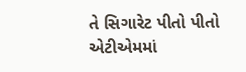તે સિગારેટ પીતો પીતો એટીએમમાં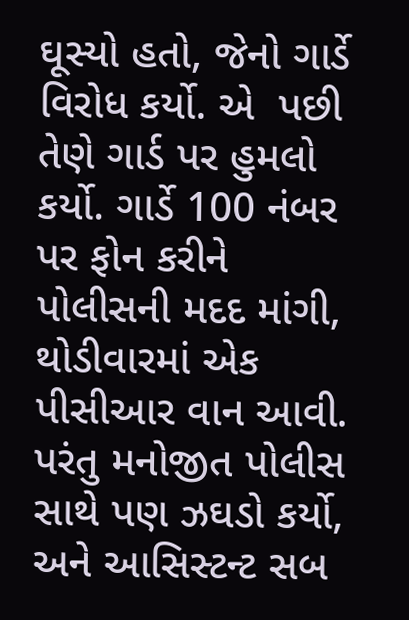ઘૂસ્યો હતો, જેનો ગાર્ડે વિરોધ કર્યો. એ  પછી તેણે ગાર્ડ પર હુમલો કર્યો. ગાર્ડે 100 નંબર પર ફોન કરીને પોલીસની મદદ માંગી, થોડીવારમાં એક પીસીઆર વાન આવી. પરંતુ મનોજીત પોલીસ સાથે પણ ઝઘડો કર્યો, અને આસિસ્ટન્ટ સબ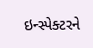ઇન્સ્પેક્ટરને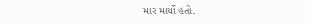માર માર્યો હતો.